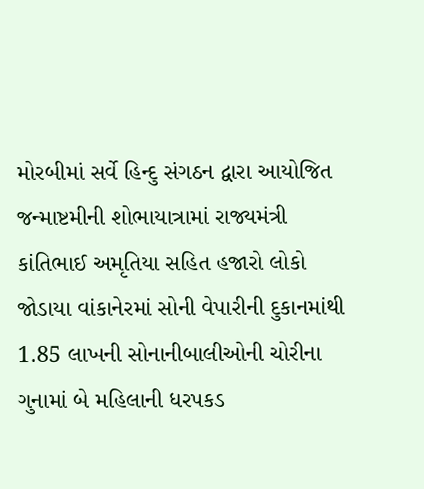મોરબીમાં સર્વે હિન્દુ સંગઠન દ્વારા આયોજિત જન્માષ્ટમીની શોભાયાત્રામાં રાજ્યમંત્રી કાંતિભાઈ અમૃતિયા સહિત હજારો લોકો જોડાયા વાંકાનેરમાં સોની વેપારીની દુકાનમાંથી 1.85 લાખની સોનાનીબાલીઓની ચોરીના ગુનામાં બે મહિલાની ધરપકડ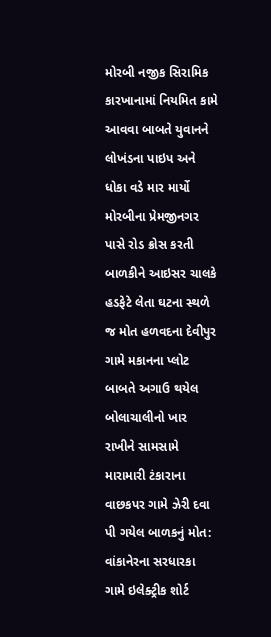મોરબી નજીક સિરામિક કારખાનામાં નિયમિત કામે આવવા બાબતે યુવાનને લોખંડના પાઇપ અને ધોકા વડે માર માર્યો મોરબીના પ્રેમજીનગર પાસે રોડ ક્રોસ કરતી બાળકીને આઇસર ચાલકે હડફેટે લેતા ઘટના સ્થળે જ મોત હળવદના દેવીપુર ગામે મકાનના પ્લોટ બાબતે અગાઉ થયેલ બોલાચાલીનો ખાર રાખીને સામસામે મારામારી ટંકારાના વાછકપર ગામે ઝેરી દવા પી ગયેલ બાળકનું મોત: વાંકાનેરના સરધારકા ગામે ઇલેક્ટ્રીક શોર્ટ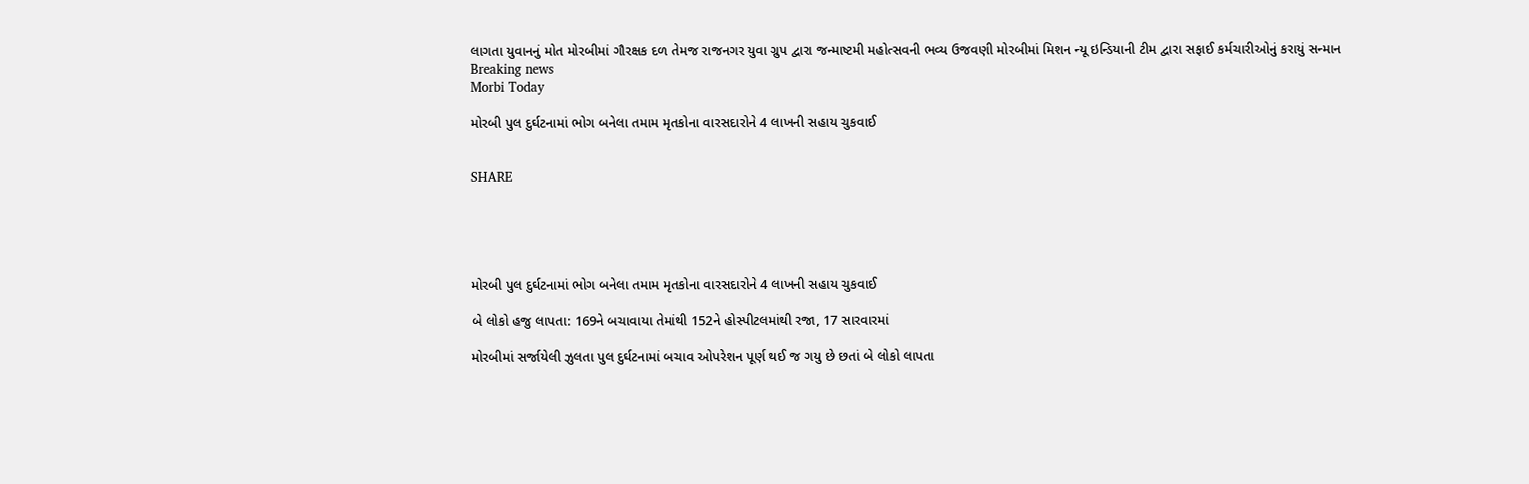લાગતા યુવાનનું મોત મોરબીમાં ગૌરક્ષક દળ તેમજ રાજનગર યુવા ગ્રુપ દ્વારા જન્માષ્ટમી મહોત્સવની ભવ્ય ઉજવણી મોરબીમાં મિશન ન્યૂ ઇન્ડિયાની ટીમ દ્વારા સફાઈ કર્મચારીઓનું કરાયું સન્માન
Breaking news
Morbi Today

મોરબી પુલ દુર્ઘટનામાં ભોગ બનેલા તમામ મૃતકોના વારસદારોને 4 લાખની સહાય ચુકવાઈ


SHARE





મોરબી પુલ દુર્ઘટનામાં ભોગ બનેલા તમામ મૃતકોના વારસદારોને 4 લાખની સહાય ચુકવાઈ

બે લોકો હજુ લાપતા: 169ને બચાવાયા તેમાંથી 152ને હોસ્પીટલમાંથી રજા, 17 સારવારમાં

મોરબીમાં સર્જાયેલી ઝુલતા પુલ દુર્ઘટનામાં બચાવ ઓપરેશન પૂર્ણ થઈ જ ગયુ છે છતાં બે લોકો લાપતા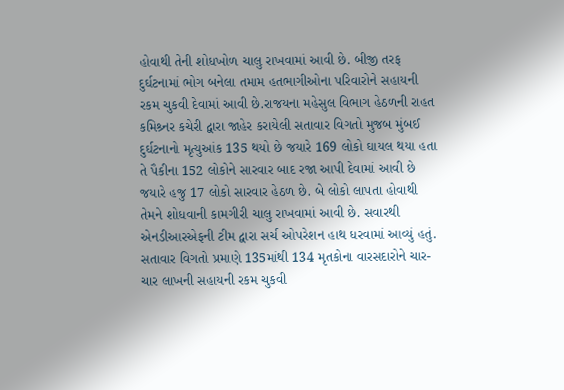હોવાથી તેની શોધખોળ ચાલુ રાખવામાં આવી છે. બીજી તરફ દુર્ઘટનામાં ભોગ બનેલા તમામ હતભાગીઓના પરિવારોને સહાયની રકમ ચુકવી દેવામાં આવી છે.રાજયના મહેસુલ વિભાગ હેઠળની રાહત કમિશ્ર્નર કચેરી દ્વારા જાહેર કરાયેલી સતાવાર વિગતો મુજબ મુંબઈ દુર્ઘટનાનો મૃત્યુઆંક 135 થયો છે જયારે 169 લોકો ઘાયલ થયા હતા તે પૈકીના 152 લોકોને સારવાર બાદ રજા આપી દેવામાં આવી છે જયારે હજુ 17 લોકો સારવાર હેઠળ છે. બે લોકો લાપતા હોવાથી તેમને શોધવાની કામગીરી ચાલુ રાખવામાં આવી છે. સવારથી એનડીઆરએફની ટીમ દ્વારા સર્ચ ઓપરેશન હાથ ધરવામાં આવ્યું હતું. સતાવાર વિગતો પ્રમાણે 135માંથી 134 મૃતકોના વારસદારોને ચાર-ચાર લાખની સહાયની રકમ ચુકવી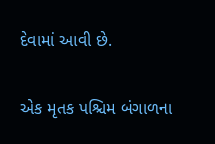દેવામાં આવી છે.

એક મૃતક પશ્ચિમ બંગાળના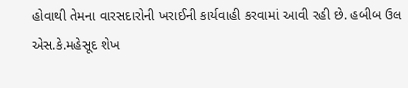હોવાથી તેમના વારસદારોની ખરાઈની કાર્યવાહી કરવામાં આવી રહી છે. હબીબ ઉલ એસ.કે.મહેસૂદ શેખ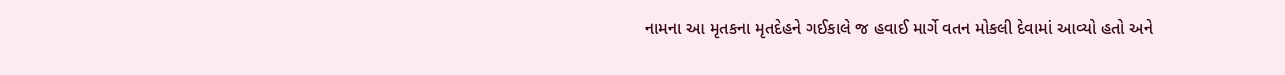નામના આ મૃતકના મૃતદેહને ગઈકાલે જ હવાઈ માર્ગે વતન મોકલી દેવામાં આવ્યો હતો અને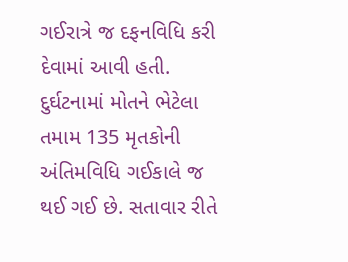ગઈરાત્રે જ દફનવિધિ કરી દેવામાં આવી હતી. દુર્ઘટનામાં મોતને ભેટેલા તમામ 135 મૃતકોની અંતિમવિધિ ગઈકાલે જ થઈ ગઈ છે. સતાવાર રીતે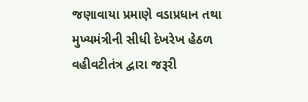જણાવાયા પ્રમાણે વડાપ્રધાન તથા મુખ્યમંત્રીની સીધી દેખરેખ હેઠળ વહીવટીતંત્ર દ્વારા જરૂરી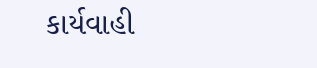કાર્યવાહી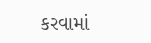કરવામાં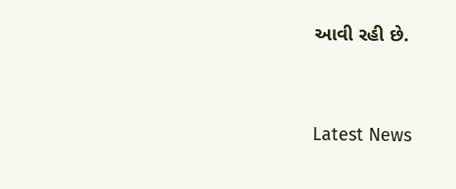આવી રહી છે.




Latest News